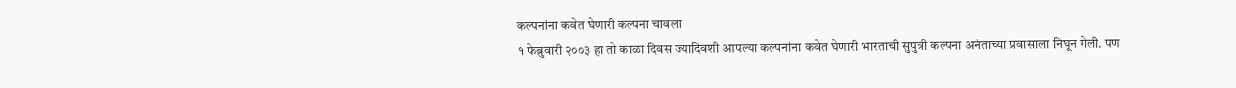कल्पनांना कवेत घेणारी कल्पना चावला
१ फेब्रुवारी २००३ हा तो काळा दिवस ज्यादिवशी आपल्या कल्पनांना कवेत घेणारी भारताची सुपुत्री कल्पना अनंताच्या प्रवासाला निघून गेली. पण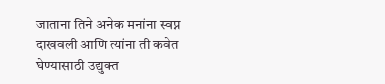जाताना तिने अनेक मनांना स्वप्न दाखवली आणि त्यांना ती कवेत घेण्यासाठी उद्युक्त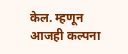केल. म्हणून आजही कल्पना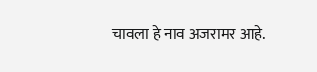चावला हे नाव अजरामर आहे.